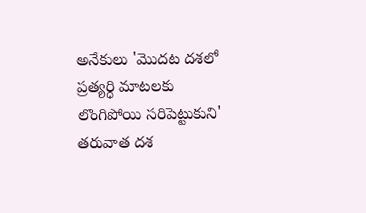అనేకులు 'మొదట దశలో ప్రత్యర్ధి మాటలకు లొంగిపోయి సరిపెట్టుకుని' తరువాత దశ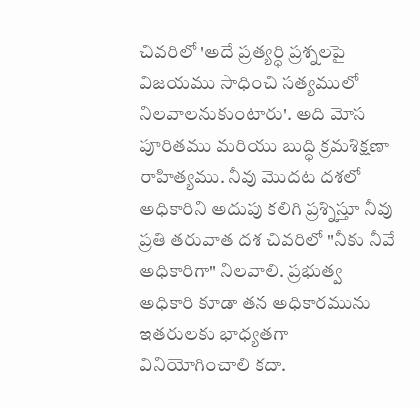చివరిలో 'అదే ప్రత్యర్ధి ప్రశ్నలపై విజయము సాధించి సత్యములో నిలవాలనుకుంటారు'. అది మోస పూరితము మరియు బుద్ధి క్రమశిక్షణా రాహిత్యము. నీవు మొదట దశలో అధికారిని అదుపు కలిగి ప్రశ్నిస్తూ నీవు ప్రతి తరువాత దశ చివరిలో "నీకు నీవే అధికారిగా" నిలవాలి. ప్రభుత్వ అధికారి కూడా తన అధికారమును ఇతరులకు భాధ్యతగా వినియోగించాలి కదా.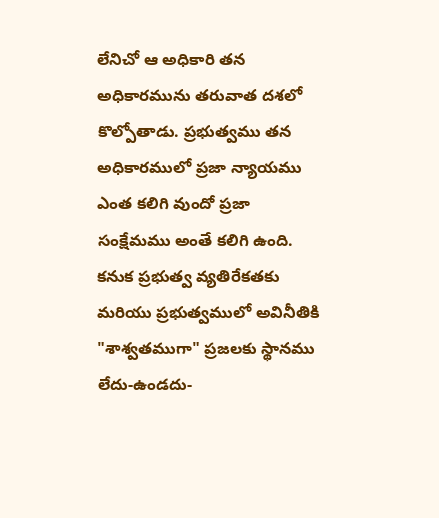లేనిచో ఆ అధికారి తన అధికారమును తరువాత దశలో కొల్పోతాడు. ప్రభుత్వము తన అధికారములో ప్రజా న్యాయము ఎంత కలిగి వుందో ప్రజా సంక్షేమము అంతే కలిగి ఉంది. కనుక ప్రభుత్వ వ్యతిరేకతకు మరియు ప్రభుత్వములో అవినీతికి "శాశ్వతముగా" ప్రజలకు స్థానము లేదు-ఉండదు-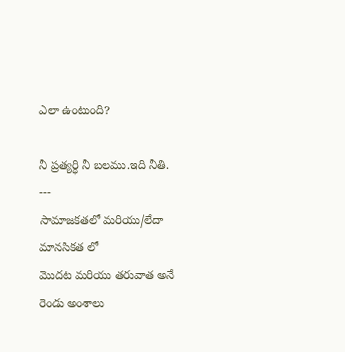ఎలా ఉంటుంది?

నీ ప్రత్యర్ధి నీ బలము.ఇది నీతి.
---
సామాజకతలో మరియు/లేదా మానసికత లో
మొదట మరియు తరువాత అనే రెండు అంశాలు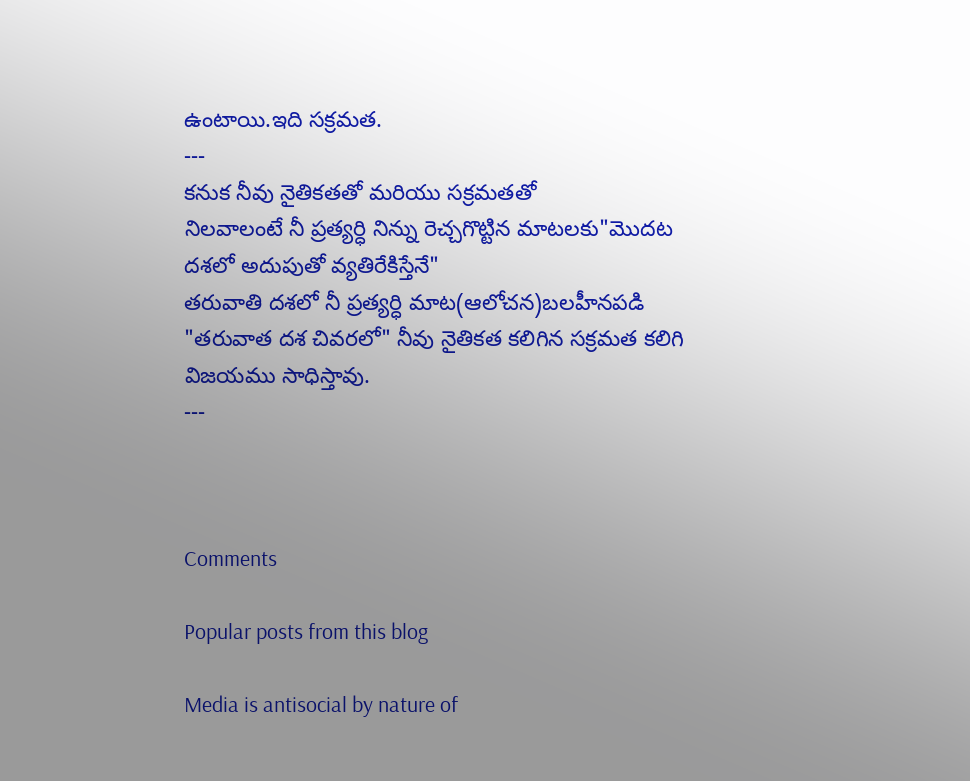ఉంటాయి.ఇది సక్రమత.
---
కనుక నీవు నైతికతతో మరియు సక్రమతతో
నిలవాలంటే నీ ప్రత్యర్ధి నిన్ను రెచ్చగొట్టిన మాటలకు"మొదట దశలో అదుపుతో వ్యతిరేకిస్తేనే"
తరువాతి దశలో నీ ప్రత్యర్ధి మాట(ఆలోచన)బలహీనపడి "తరువాత దశ చివరలో" నీవు నైతికత కలిగిన సక్రమత కలిగి విజయము సాధిస్తావు.
---



Comments

Popular posts from this blog

Media is antisocial by nature of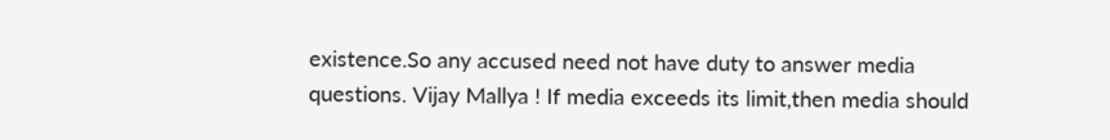existence.So any accused need not have duty to answer media questions. Vijay Mallya ! If media exceeds its limit,then media should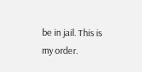be in jail. This is my order.